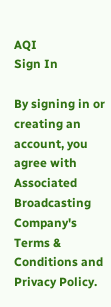AQI
Sign In

By signing in or creating an account, you agree with Associated Broadcasting Company's Terms & Conditions and Privacy Policy.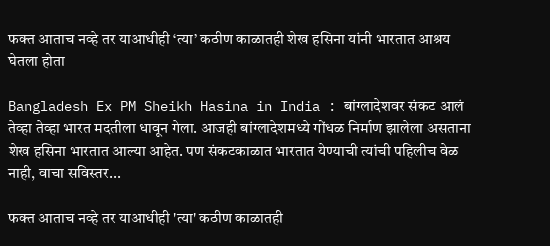फक्त आताच नव्हे तर याआधीही ‘त्या’ कठीण काळातही शेख हसिना यांनी भारतात आश्रय घेतला होता

Bangladesh Ex PM Sheikh Hasina in India : बांग्लादेशवर संकट आलं तेव्हा तेव्हा भारत मदतीला धावून गेला. आजही बांग्लादेशमध्ये गोंधळ निर्माण झालेला असताना शेख हसिना भारतात आल्या आहेत. पण संकटकाळात भारतात येण्याची त्यांची पहिलीच वेळ नाही, वाचा सविस्तर...

फक्त आताच नव्हे तर याआधीही 'त्या' कठीण काळातही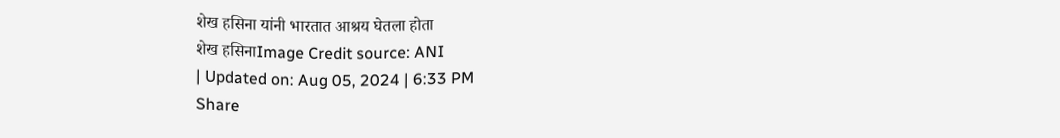शेख हसिना यांनी भारतात आश्रय घेतला होता
शेख हसिनाImage Credit source: ANI
| Updated on: Aug 05, 2024 | 6:33 PM
Share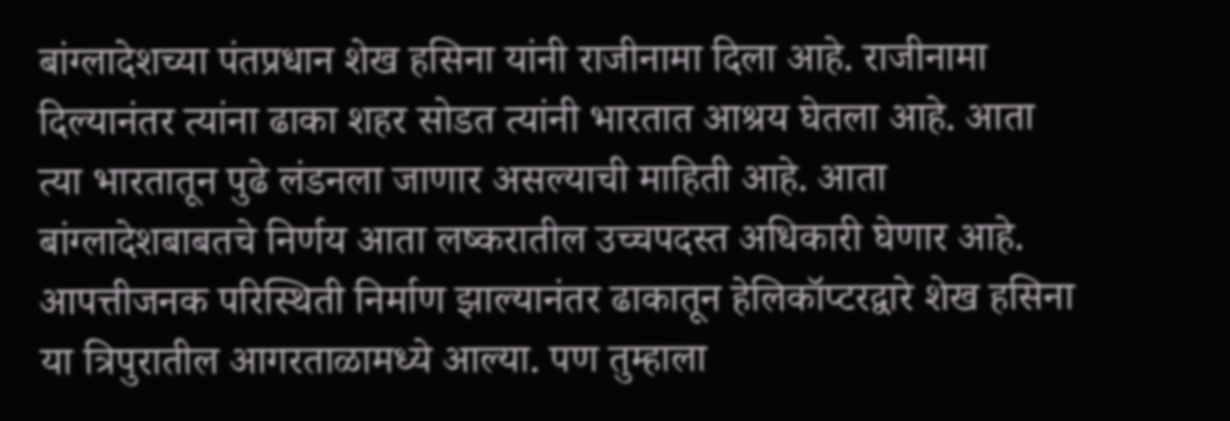बांग्लादेशच्या पंतप्रधान शेख हसिना यांनी राजीनामा दिला आहे. राजीनामा दिल्यानंतर त्यांना ढाका शहर सोडत त्यांनी भारतात आश्रय घेतला आहे. आता त्या भारतातून पुढे लंडनला जाणार असल्याची माहिती आहे. आता बांग्लादेशबाबतचे निर्णय आता लष्करातील उच्चपदस्त अधिकारी घेणार आहे. आपत्तीजनक परिस्थिती निर्माण झाल्यानंतर ढाकातून हेलिकॉप्टरद्वारे शेख हसिना या त्रिपुरातील आगरताळामध्ये आल्या. पण तुम्हाला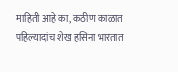माहिती आहे का, कठीण काळात पहिल्यादांच शेख हसिना भारतात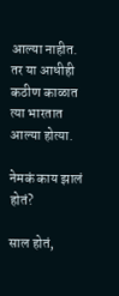आल्या नाहीत. तर या आधीही कठीण काळात त्या भारतात आल्या होत्या.

नेमकं काय झालं होतं?

साल होतं,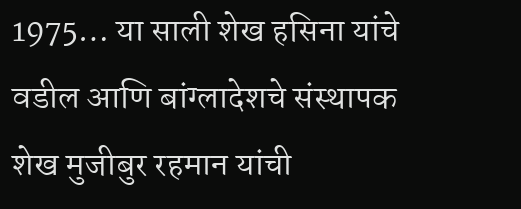1975… या साली शेख हसिना यांचे वडील आणि बांग्लादेशचे संस्थापक शेख मुजीबुर रहमान यांची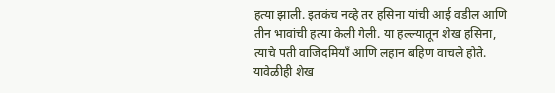हत्या झाली. इतकंच नव्हे तर हसिना यांची आई वडील आणि तीन भावांची हत्या केली गेली. या हल्ल्यातून शेख हसिना, त्याचे पती वाजिदमियाँ आणि लहान बहिण वाचले होते. यावेळीही शेख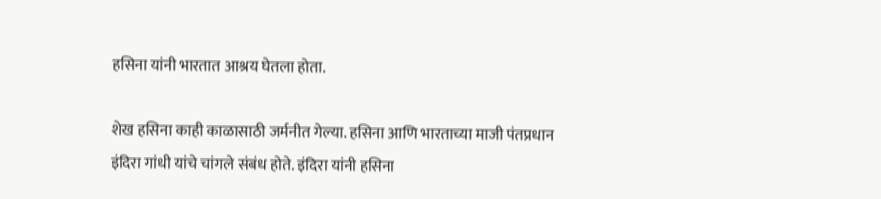हसिना यांनी भारतात आश्रय घेतला होता.

शेख हसिना काही काळासाठी जर्मनीत गेल्या. हसिना आणि भारताच्या माजी पंतप्रधान इंदिरा गांधी यांचे चांगले संबंध होते. इंदिरा यांनी हसिना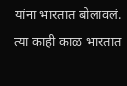यांना भारतात बोलावलं. त्या काही काळ भारतात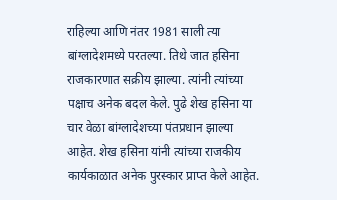राहिल्या आणि नंतर 1981 साली त्या बांग्लादेशमध्ये परतल्या. तिथे जात हसिना राजकारणात सक्रीय झाल्या. त्यांनी त्यांच्या पक्षाच अनेक बदल केले. पुढे शेख हसिना या चार वेळा बांग्लादेशच्या पंतप्रधान झाल्या आहेत. शेख हसिना यांनी त्यांच्या राजकीय कार्यकाळात अनेक पुरस्कार प्राप्त केले आहेत.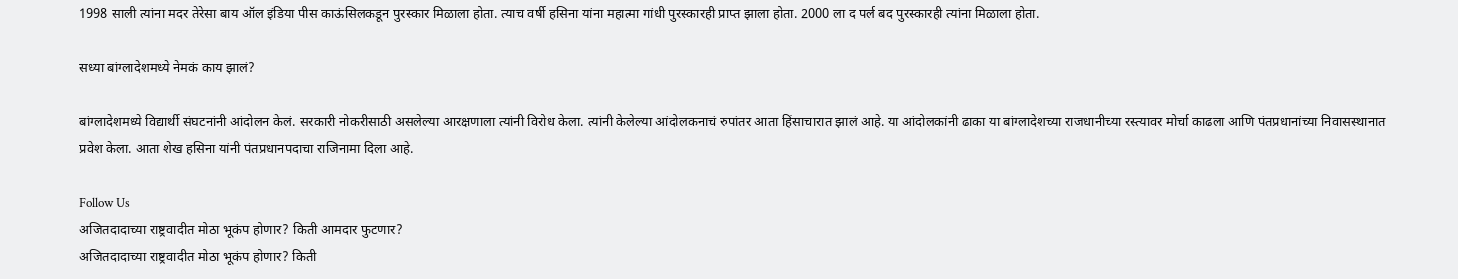1998 साली त्यांना मदर तेरेसा बाय ऑल इंडिया पीस काऊंसिलकडून पुरस्कार मिळाला होता. त्याच वर्षी हसिना यांना महात्मा गांधी पुरस्कारही प्राप्त झाला होता. 2000 ला द पर्ल बद पुरस्कारही त्यांना मिळाला होता.

सध्या बांग्लादेशमध्ये नेमकं काय झालं?

बांग्लादेशमध्ये विद्यार्थी संघटनांनी आंदोलन केलं. सरकारी नोकरीसाठी असलेल्या आरक्षणाला त्यांनी विरोध केला. त्यांनी केलेल्या आंदोलकनाचं रुपांतर आता हिंसाचारात झालं आहे. या आंदोलकांनी ढाका या बांग्लादेशच्या राजधानीच्या रस्त्यावर मोर्चा काढला आणि पंतप्रधानांच्या निवासस्थानात प्रवेश केला. आता शेख हसिना यांनी पंतप्रधानपदाचा राजिनामा दिला आहे.

Follow Us
अजितदादाच्या राष्ट्रवादीत मोठा भूकंप होणार? किती आमदार फुटणार?
अजितदादाच्या राष्ट्रवादीत मोठा भूकंप होणार? किती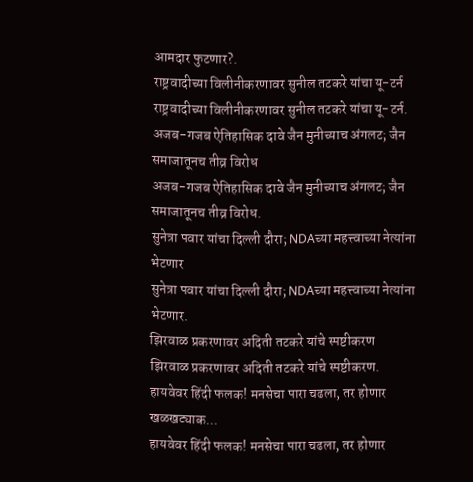आमदार फुटणार?.
राष्ट्रवादीच्या विलीनीकरणावर सुनील तटकरे यांचा यू-टर्न
राष्ट्रवादीच्या विलीनीकरणावर सुनील तटकरे यांचा यू-टर्न.
अजब-गजब ऐतिहासिक दावे जैन मुनीच्याच अंगलट; जैन समाजातूनच तीव्र विरोध
अजब-गजब ऐतिहासिक दावे जैन मुनीच्याच अंगलट; जैन समाजातूनच तीव्र विरोध.
सुनेत्रा पवार यांचा दिल्ली दौरा; NDAच्या महत्त्वाच्या नेत्यांना भेटणार
सुनेत्रा पवार यांचा दिल्ली दौरा; NDAच्या महत्त्वाच्या नेत्यांना भेटणार.
झिरवाळ प्रकरणावर अदिती तटकरे यांचे स्पष्टीकरण
झिरवाळ प्रकरणावर अदिती तटकरे यांचे स्पष्टीकरण.
हायवेवर हिंदी फलक! मनसेचा पारा चढला, तर होणार खळखट्याक...
हायवेवर हिंदी फलक! मनसेचा पारा चढला, तर होणार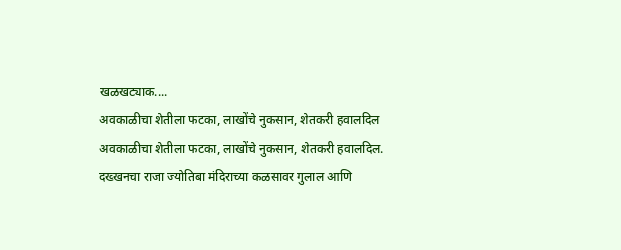खळखट्याक....
अवकाळीचा शेतीला फटका, लाखोंचे नुकसान, शेतकरी हवालदिल
अवकाळीचा शेतीला फटका, लाखोंचे नुकसान, शेतकरी हवालदिल.
दख्खनचा राजा ज्योतिबा मंदिराच्या कळसावर गुलाल आणि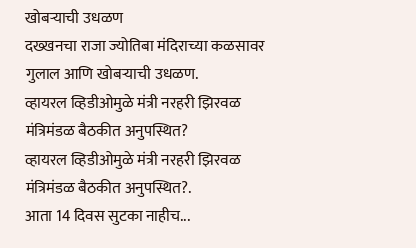खोबऱ्याची उधळण
दख्खनचा राजा ज्योतिबा मंदिराच्या कळसावर गुलाल आणि खोबऱ्याची उधळण.
व्हायरल व्हिडीओमुळे मंत्री नरहरी झिरवळ मंत्रिमंडळ बैठकीत अनुपस्थित?
व्हायरल व्हिडीओमुळे मंत्री नरहरी झिरवळ मंत्रिमंडळ बैठकीत अनुपस्थित?.
आता 14 दिवस सुटका नाहीच...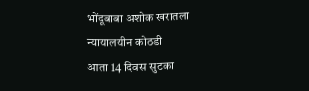भोंदूबाबा अशोक खरातला न्यायालयीन कोठडी
आता 14 दिवस सुटका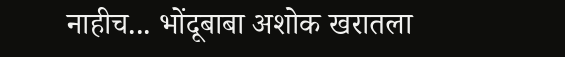नाहीच... भोंदूबाबा अशोक खरातला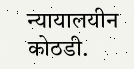न्यायालयीन कोठडी.